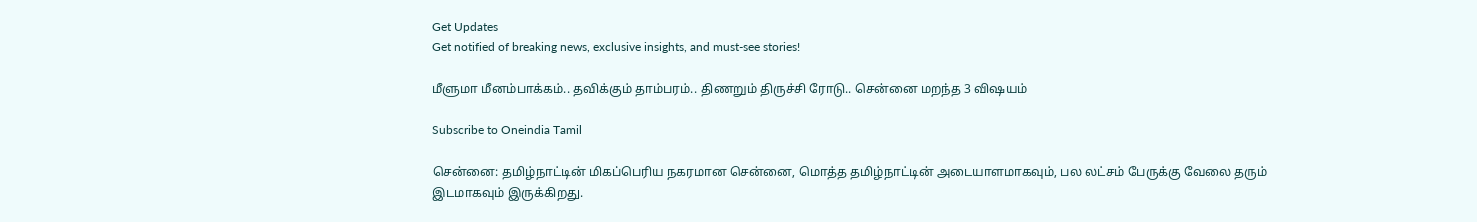Get Updates
Get notified of breaking news, exclusive insights, and must-see stories!

மீளுமா மீனம்பாக்கம்.. தவிக்கும் தாம்பரம்.. திணறும் திருச்சி ரோடு.. சென்னை மறந்த 3 விஷயம்

Subscribe to Oneindia Tamil

சென்னை: தமிழ்நாட்டின் மிகப்பெரிய நகரமான சென்னை, மொத்த தமிழ்நாட்டின் அடையாளமாகவும், பல லட்சம் பேருக்கு வேலை தரும் இடமாகவும் இருக்கிறது.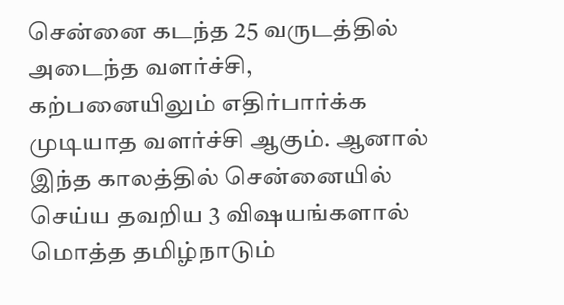சென்னை கடந்த 25 வருடத்தில் அடைந்த வளர்ச்சி, கற்பனையிலும் எதிர்பார்க்க முடியாத வளர்ச்சி ஆகும். ஆனால் இந்த காலத்தில் சென்னையில் செய்ய தவறிய 3 விஷயங்களால் மொத்த தமிழ்நாடும்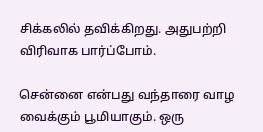சிக்கலில் தவிக்கிறது. அதுபற்றி விரிவாக பார்ப்போம்.

சென்னை என்பது வந்தாரை வாழ வைக்கும் பூமியாகும். ஒரு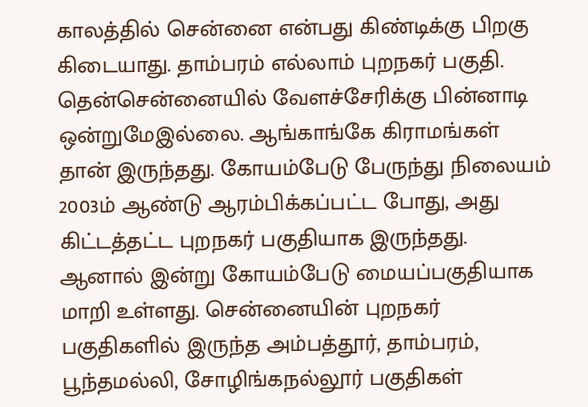காலத்தில் சென்னை என்பது கிண்டிக்கு பிறகு கிடையாது. தாம்பரம் எல்லாம் புறநகர் பகுதி. தென்சென்னையில் வேளச்சேரிக்கு பின்னாடி ஒன்றுமேஇல்லை. ஆங்காங்கே கிராமங்கள் தான் இருந்தது. கோயம்பேடு பேருந்து நிலையம் 2003ம் ஆண்டு ஆரம்பிக்கப்பட்ட போது, அது கிட்டத்தட்ட புறநகர் பகுதியாக இருந்தது. ஆனால் இன்று கோயம்பேடு மையப்பகுதியாக மாறி உள்ளது. சென்னையின் புறநகர் பகுதிகளில் இருந்த அம்பத்தூர், தாம்பரம், பூந்தமல்லி, சோழிங்கநல்லூர் பகுதிகள்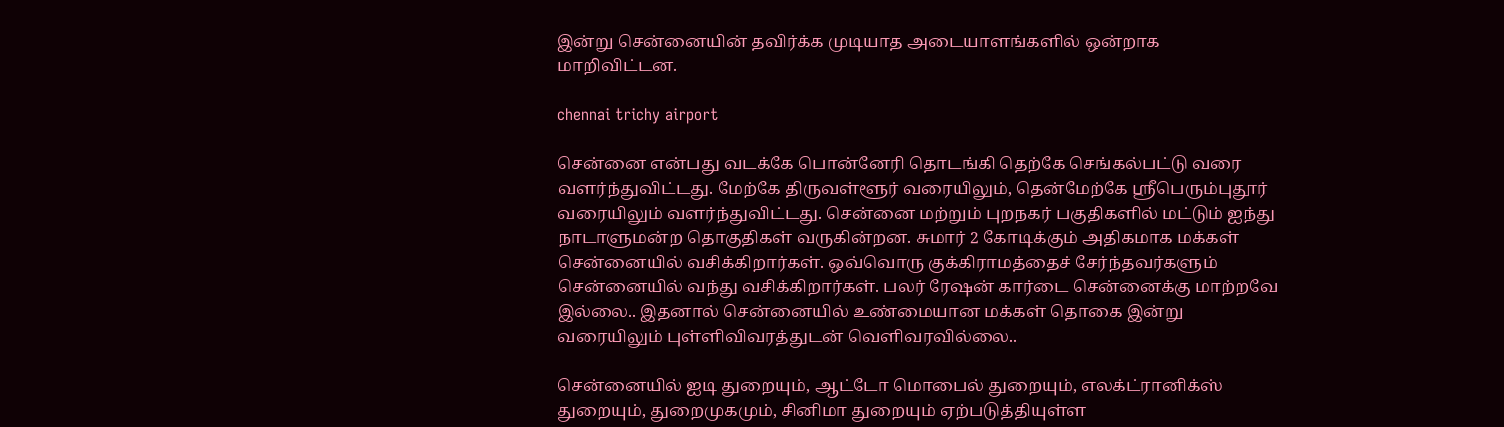இன்று சென்னையின் தவிர்க்க முடியாத அடையாளங்களில் ஒன்றாக மாறிவிட்டன.

chennai trichy airport

சென்னை என்பது வடக்கே பொன்னேரி தொடங்கி தெற்கே செங்கல்பட்டு வரை வளர்ந்துவிட்டது. மேற்கே திருவள்ளூர் வரையிலும், தென்மேற்கே ஸ்ரீபெரும்புதூர் வரையிலும் வளர்ந்துவிட்டது. சென்னை மற்றும் புறநகர் பகுதிகளில் மட்டும் ஐந்து நாடாளுமன்ற தொகுதிகள் வருகின்றன. சுமார் 2 கோடிக்கும் அதிகமாக மக்கள் சென்னையில் வசிக்கிறார்கள். ஒவ்வொரு குக்கிராமத்தைச் சேர்ந்தவர்களும் சென்னையில் வந்து வசிக்கிறார்கள். பலர் ரேஷன் கார்டை சென்னைக்கு மாற்றவே இல்லை.. இதனால் சென்னையில் உண்மையான மக்கள் தொகை இன்று வரையிலும் புள்ளிவிவரத்துடன் வெளிவரவில்லை..

சென்னையில் ஐடி துறையும், ஆட்டோ மொபைல் துறையும், எலக்ட்ரானிக்ஸ் துறையும், துறைமுகமும், சினிமா துறையும் ஏற்படுத்தியுள்ள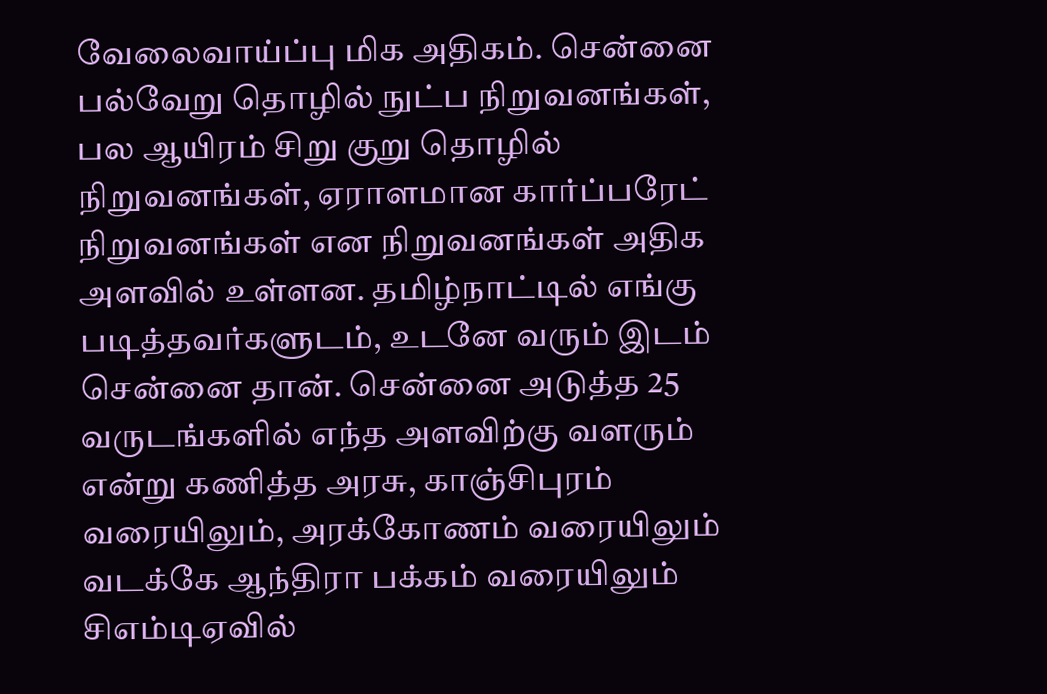வேலைவாய்ப்பு மிக அதிகம். சென்னை பல்வேறு தொழில் நுட்ப நிறுவனங்கள், பல ஆயிரம் சிறு குறு தொழில் நிறுவனங்கள், ஏராளமான கார்ப்பரேட் நிறுவனங்கள் என நிறுவனங்கள் அதிக அளவில் உள்ளன. தமிழ்நாட்டில் எங்கு படித்தவர்களுடம், உடனே வரும் இடம் சென்னை தான். சென்னை அடுத்த 25 வருடங்களில் எந்த அளவிற்கு வளரும் என்று கணித்த அரசு, காஞ்சிபுரம் வரையிலும், அரக்கோணம் வரையிலும் வடக்கே ஆந்திரா பக்கம் வரையிலும் சிஎம்டிஏவில்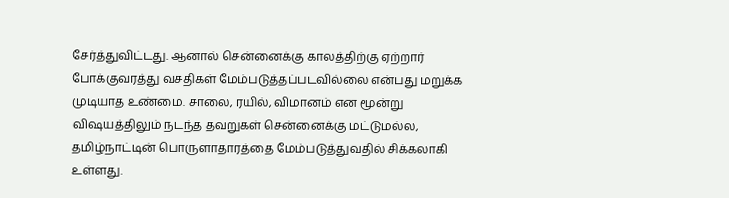சேர்த்துவிட்டது. ஆனால் சென்னைக்கு காலத்திற்கு ஏற்றார் போக்குவரத்து வசதிகள் மேம்படுத்தப்படவில்லை என்பது மறுக்க முடியாத உண்மை. சாலை, ரயில், விமானம் என மூன்று விஷயத்திலும் நடந்த தவறுகள் சென்னைக்கு மட்டுமல்ல, தமிழ்நாட்டின் பொருளாதாரத்தை மேம்படுத்துவதில் சிக்கலாகி உள்ளது.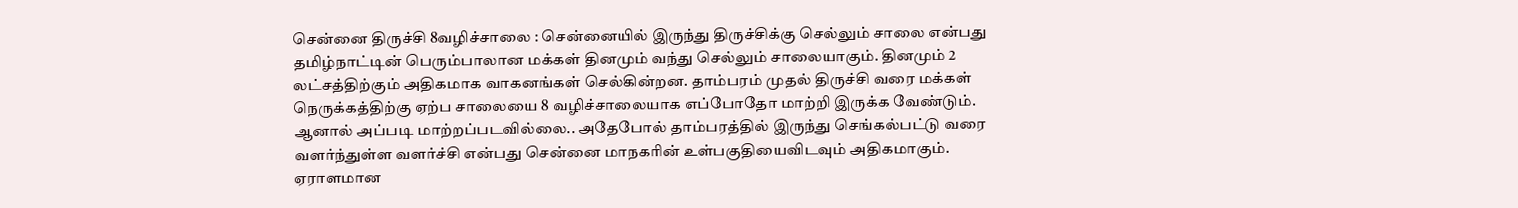சென்னை திருச்சி 8வழிச்சாலை : சென்னையில் இருந்து திருச்சிக்கு செல்லும் சாலை என்பது தமிழ்நாட்டின் பெரும்பாலான மக்கள் தினமும் வந்து செல்லும் சாலையாகும். தினமும் 2 லட்சத்திற்கும் அதிகமாக வாகனங்கள் செல்கின்றன. தாம்பரம் முதல் திருச்சி வரை மக்கள் நெருக்கத்திற்கு ஏற்ப சாலையை 8 வழிச்சாலையாக எப்போதோ மாற்றி இருக்க வேண்டும். ஆனால் அப்படி மாற்றப்படவில்லை.. அதேபோல் தாம்பரத்தில் இருந்து செங்கல்பட்டு வரை வளர்ந்துள்ள வளர்ச்சி என்பது சென்னை மாநகரின் உள்பகுதியைவிடவும் அதிகமாகும். ஏராளமான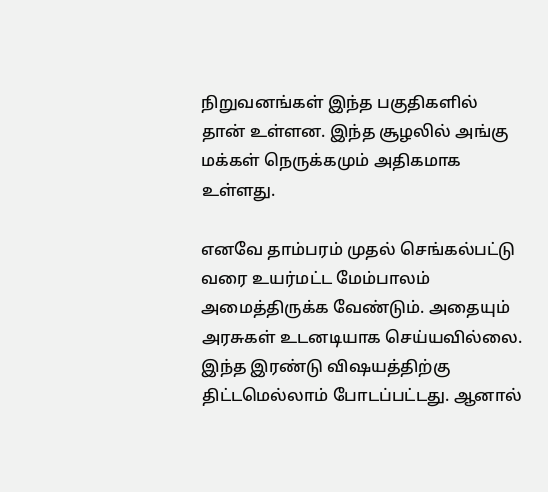நிறுவனங்கள் இந்த பகுதிகளில் தான் உள்ளன. இந்த சூழலில் அங்கு மக்கள் நெருக்கமும் அதிகமாக உள்ளது.

எனவே தாம்பரம் முதல் செங்கல்பட்டு வரை உயர்மட்ட மேம்பாலம் அமைத்திருக்க வேண்டும். அதையும் அரசுகள் உடனடியாக செய்யவில்லை. இந்த இரண்டு விஷயத்திற்கு திட்டமெல்லாம் போடப்பட்டது. ஆனால்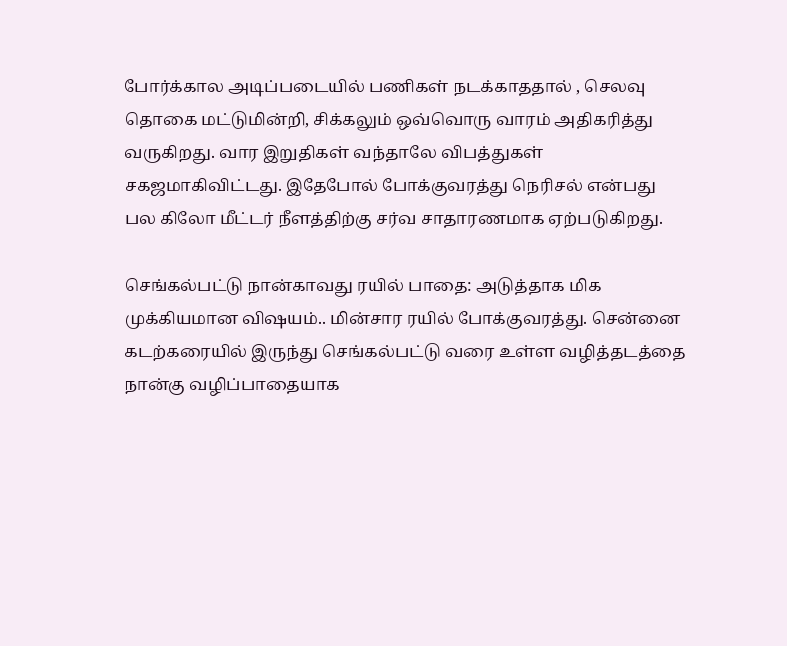போர்க்கால அடிப்படையில் பணிகள் நடக்காததால் , செலவு தொகை மட்டுமின்றி, சிக்கலும் ஒவ்வொரு வாரம் அதிகரித்து வருகிறது. வார இறுதிகள் வந்தாலே விபத்துகள் சகஜமாகிவிட்டது. இதேபோல் போக்குவரத்து நெரிசல் என்பது பல கிலோ மீட்டர் நீளத்திற்கு சர்வ சாதாரணமாக ஏற்படுகிறது.

செங்கல்பட்டு நான்காவது ரயில் பாதை: அடுத்தாக மிக முக்கியமான விஷயம்.. மின்சார ரயில் போக்குவரத்து. சென்னை கடற்கரையில் இருந்து செங்கல்பட்டு வரை உள்ள வழித்தடத்தை நான்கு வழிப்பாதையாக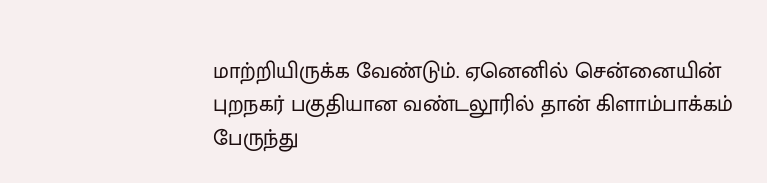மாற்றியிருக்க வேண்டும். ஏனெனில் சென்னையின் புறநகர் பகுதியான வண்டலூரில் தான் கிளாம்பாக்கம் பேருந்து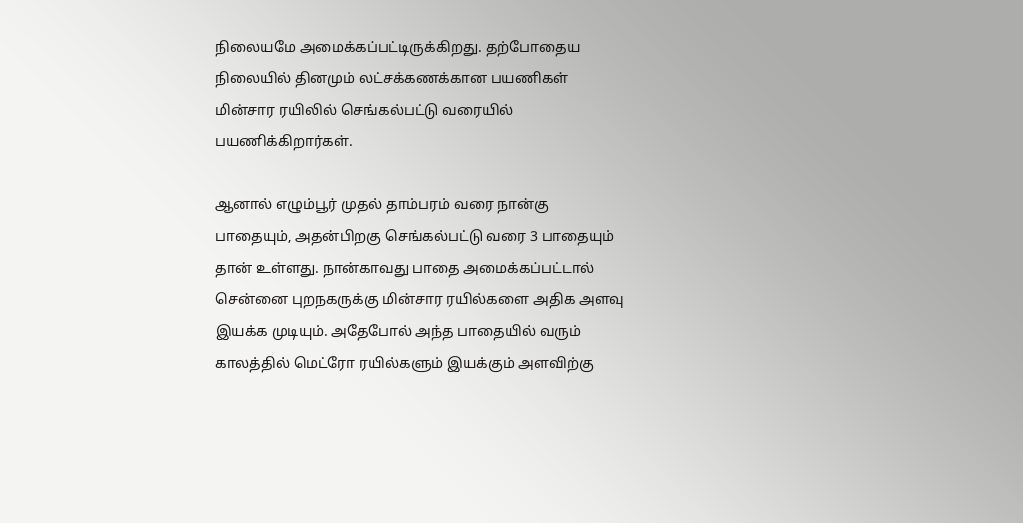நிலையமே அமைக்கப்பட்டிருக்கிறது. தற்போதைய நிலையில் தினமும் லட்சக்கணக்கான பயணிகள் மின்சார ரயிலில் செங்கல்பட்டு வரையில் பயணிக்கிறார்கள்.

ஆனால் எழும்பூர் முதல் தாம்பரம் வரை நான்கு பாதையும், அதன்பிறகு செங்கல்பட்டு வரை 3 பாதையும் தான் உள்ளது. நான்காவது பாதை அமைக்கப்பட்டால் சென்னை புறநகருக்கு மின்சார ரயில்களை அதிக அளவு இயக்க முடியும். அதேபோல் அந்த பாதையில் வரும் காலத்தில் மெட்ரோ ரயில்களும் இயக்கும் அளவிற்கு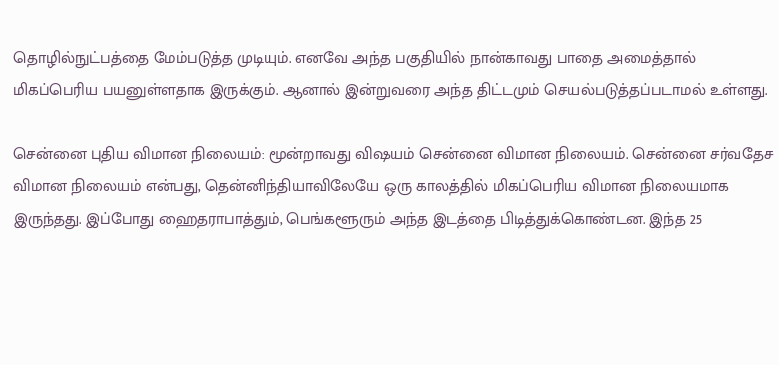தொழில்நுட்பத்தை மேம்படுத்த முடியும். எனவே அந்த பகுதியில் நான்காவது பாதை அமைத்தால் மிகப்பெரிய பயனுள்ளதாக இருக்கும். ஆனால் இன்றுவரை அந்த திட்டமும் செயல்படுத்தப்படாமல் உள்ளது.

சென்னை புதிய விமான நிலையம்: மூன்றாவது விஷயம் சென்னை விமான நிலையம். சென்னை சர்வதேச விமான நிலையம் என்பது, தென்னிந்தியாவிலேயே ஒரு காலத்தில் மிகப்பெரிய விமான நிலையமாக இருந்தது. இப்போது ஹைதராபாத்தும், பெங்களூரும் அந்த இடத்தை பிடித்துக்கொண்டன. இந்த 25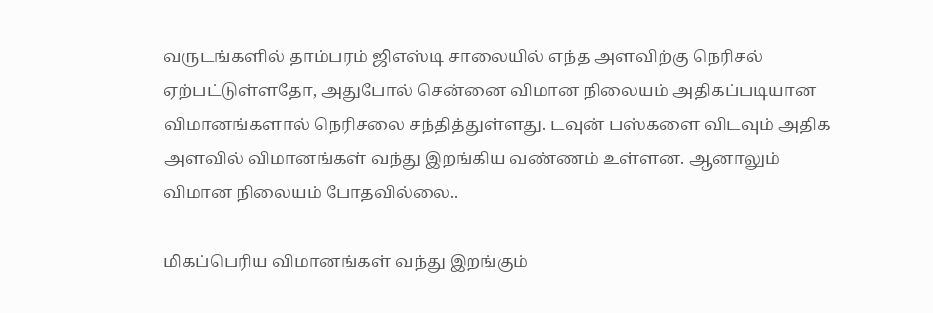வருடங்களில் தாம்பரம் ஜிஎஸ்டி சாலையில் எந்த அளவிற்கு நெரிசல் ஏற்பட்டுள்ளதோ, அதுபோல் சென்னை விமான நிலையம் அதிகப்படியான விமானங்களால் நெரிசலை சந்தித்துள்ளது. டவுன் பஸ்களை விடவும் அதிக அளவில் விமானங்கள் வந்து இறங்கிய வண்ணம் உள்ளன. ஆனாலும் விமான நிலையம் போதவில்லை..

மிகப்பெரிய விமானங்கள் வந்து இறங்கும்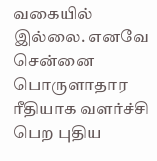வகையில் இல்லை. எனவே சென்னை பொருளாதார ரீதியாக வளர்ச்சி பெற புதிய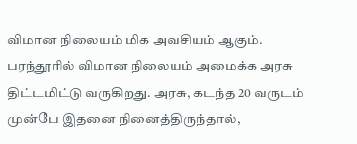விமான நிலையம் மிக அவசியம் ஆகும். பரந்தூரில் விமான நிலையம் அமைக்க அரசு திட்டமிட்டு வருகிறது. அரசு, கடந்த 20 வருடம் முன்பே இதனை நினைத்திருந்தால்,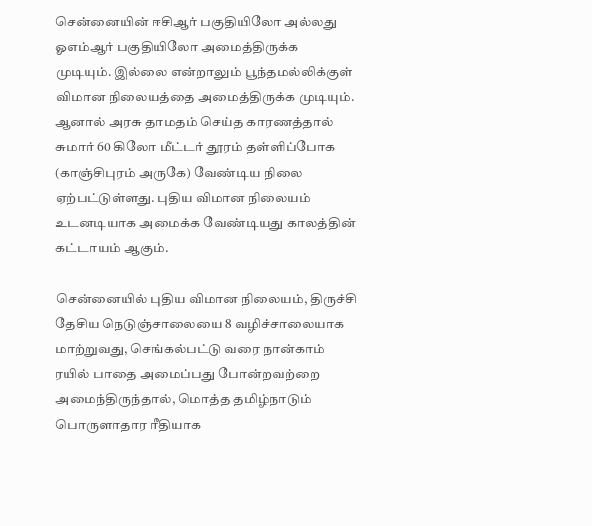சென்னையின் ஈசிஆர் பகுதியிலோ அல்லது ஓஎம்ஆர் பகுதியிலோ அமைத்திருக்க முடியும். இல்லை என்றாலும் பூந்தமல்லிக்குள் விமான நிலையத்தை அமைத்திருக்க முடியும். ஆனால் அரசு தாமதம் செய்த காரணத்தால் சுமார் 60 கிலோ மீட்டர் தூரம் தள்ளிப்போக (காஞ்சிபுரம் அருகே) வேண்டிய நிலை ஏற்பட்டுள்ளது. புதிய விமான நிலையம் உடனடியாக அமைக்க வேண்டியது காலத்தின் கட்டாயம் ஆகும்.

சென்னையில் புதிய விமான நிலையம், திருச்சி தேசிய நெடுஞ்சாலையை 8 வழிச்சாலையாக மாற்றுவது, செங்கல்பட்டு வரை நான்காம் ரயில் பாதை அமைப்பது போன்றவற்றை அமைந்திருந்தால், மொத்த தமிழ்நாடும் பொருளாதார ரீதியாக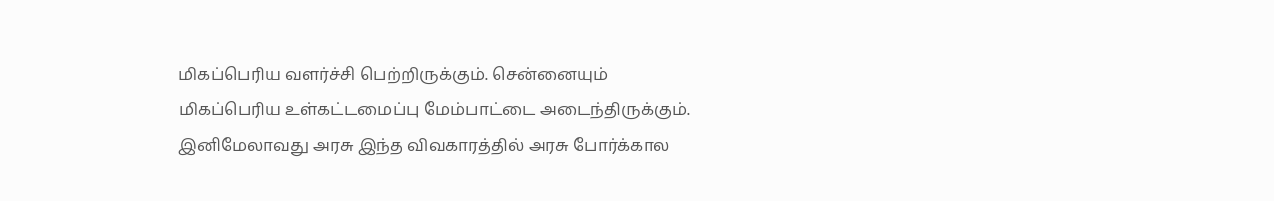மிகப்பெரிய வளர்ச்சி பெற்றிருக்கும். சென்னையும் மிகப்பெரிய உள்கட்டமைப்பு மேம்பாட்டை அடைந்திருக்கும். இனிமேலாவது அரசு இந்த விவகாரத்தில் அரசு போர்க்கால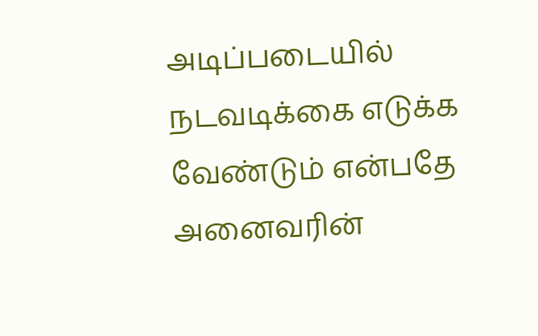அடிப்படையில் நடவடிக்கை எடுக்க வேண்டும் என்பதே அனைவரின்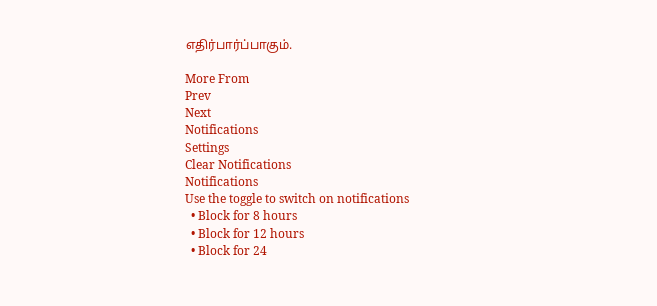எதிர்பார்ப்பாகும்.

More From
Prev
Next
Notifications
Settings
Clear Notifications
Notifications
Use the toggle to switch on notifications
  • Block for 8 hours
  • Block for 12 hours
  • Block for 24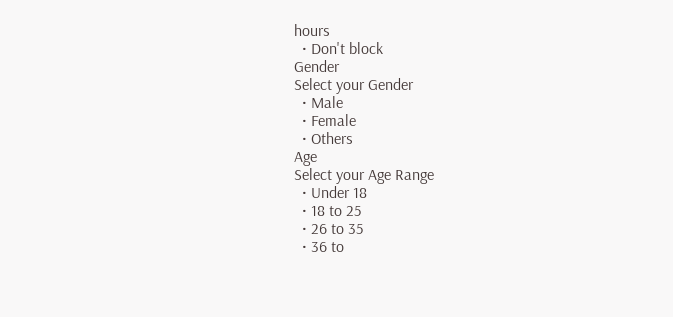hours
  • Don't block
Gender
Select your Gender
  • Male
  • Female
  • Others
Age
Select your Age Range
  • Under 18
  • 18 to 25
  • 26 to 35
  • 36 to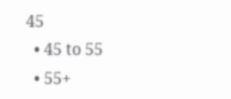45
  • 45 to 55
  • 55+